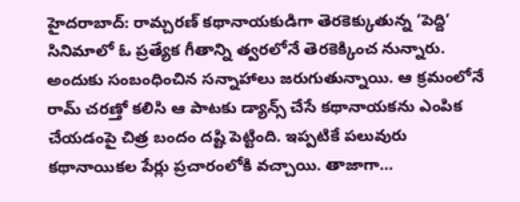హైదరాబాద్: రామ్చరణ్ కథానాయకుడిగా తెరకెక్కుతున్న ‘పెద్ది’ సినిమాలో ఓ ప్రత్యేక గీతాన్ని త్వరలోనే తెరకెక్కించ నున్నారు. అందుకు సంబంధించిన సన్నాహాలు జరుగుతున్నాయి. ఆ క్రమంలోనే రామ్ చరణ్తో కలిసి ఆ పాటకు డ్యాన్స్ చేసే కథానాయకను ఎంపిక చేయడంపై చిత్ర బందం దష్టి పెట్టింది. ఇప్పటికే పలువురు కథానాయికల పేర్లు ప్రచారంలోకి వచ్చాయి. తాజాగా…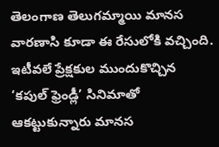తెలంగాణ తెలుగమ్మాయి మానస వారణాసి కూడా ఈ రేసులోకి వచ్చింది. ఇటీవలే ప్రేక్షకుల ముందుకొచ్చిన ‘కపుల్ ఫ్రెండ్లీ’ సినిమాతో ఆకట్టుకున్నారు మానస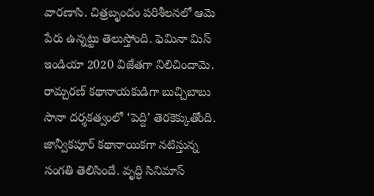వారణాసి. చిత్రబృందం పరిశీలనలో ఆమె పేరు ఉన్నట్టు తెలుస్తోంది. ఫెమినా మిస్ ఇండియా 2020 విజేతగా నిలిచిందామె. రామ్చరణ్ కథానాయకుడిగా బుచ్చిబాబు సానా దర్శకత్వంలో ‘పెద్ది’ తెరకెక్కుతోంది. జాన్వీకపూర్ కథానాయికగా నటిస్తున్న సంగతి తెలిసిందే. వృద్ధి సినిమాస్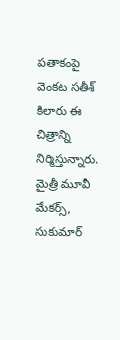పతాకంపై వెంకట సతీశ్ కిలారు ఈ చిత్రాన్ని నిర్మిస్తున్నారు. మైత్రీ మూవీ మేకర్స్, సుకుమార్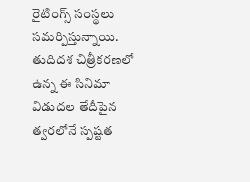రైటింగ్స్ సంస్థలు సమర్పిస్తున్నాయి. తుదిదశ చిత్రీకరణలో ఉన్న ఈ సినిమా విడుదల తేదీపైన త్వరలోనే స్పష్టత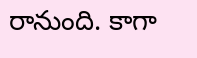రానుంది. కాగా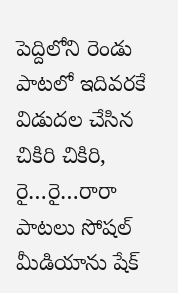పెద్దిలోని రెండు పాటలో ఇదివరకే విడుదల చేసిన చికిరి చికిరి, రై…రై…రారా పాటలు సోషల్ మీడియాను షేక్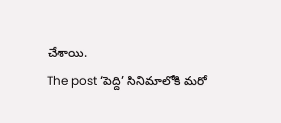చేశాయి.
The post ‘పెద్ది’ సినిమాలోకి మరో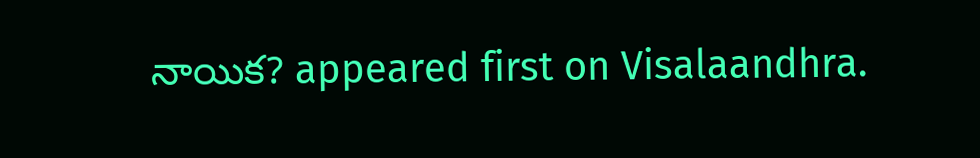నాయిక? appeared first on Visalaandhra.